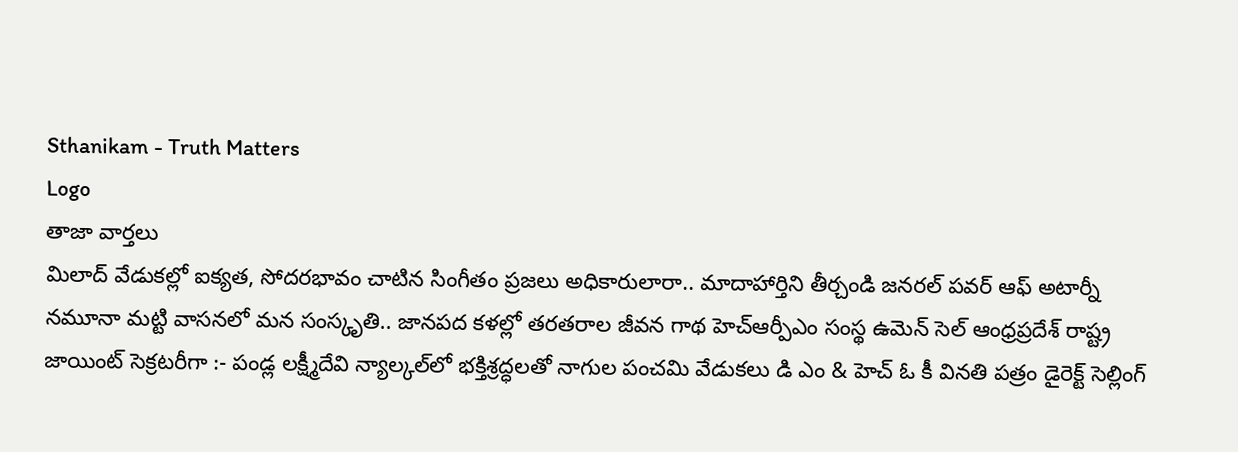Sthanikam - Truth Matters
Logo
తాజా వార్తలు
మిలాద్‌ వేడుకల్లో ఐక్యత, సోదరభావం చాటిన సింగీతం ప్రజలు అధికారులారా.. మాదాహార్తిని తీర్చండి జనరల్ పవర్ ఆఫ్ అటార్నీ నమూనా మట్టి వాసనలో మన సంస్కృతి.. జానపద కళల్లో తరతరాల జీవన గాథ హెచ్ఆర్పీఎం సంస్థ ఉమెన్ సెల్ ఆంధ్రప్రదేశ్ రాష్ట్ర జాయింట్ సెక్రటరీగా :- పండ్ల లక్ష్మీదేవి న్యాల్కల్‌లో భక్తిశ్రద్ధలతో నాగుల పంచమి వేడుకలు డి ఎం & హెచ్ ఓ కీ వినతి పత్రం డైరెక్ట్ సెల్లింగ్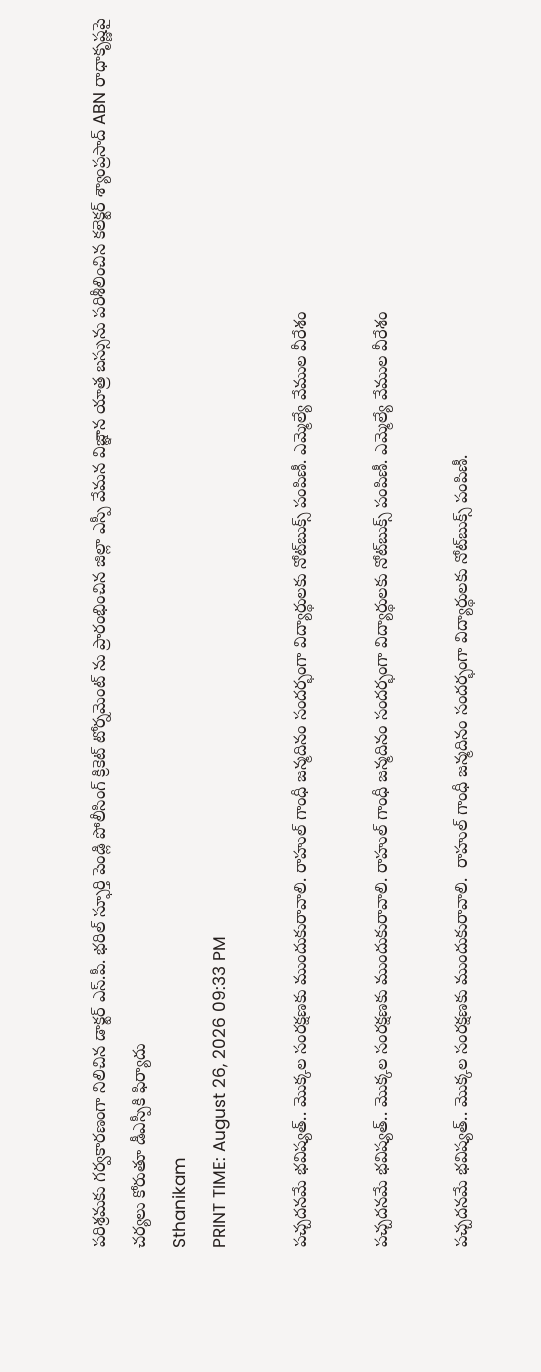పరిశ్రమకు గర్వకారణంగా నిలిచిన డాక్టర్ ఎస్.పీ. భరిల్ స్ఫూర్తి పెండ్లి పోలీసింగ్ క్రికెట్ టోర్నమెంట్ ను ప్రారంభించిన జిల్లా ఎస్పీ వేమన విజ్ఞాన యాత్ర బస్సును పరిశీలించిన కలెక్టర్ శ్యాంప్రసాద్ ABN రాధాకృష్ణపై చర్యలు కోరుతూ డీఎస్పీకి ఫిర్యాదు
Sthanikam
PRINT TIME: August 26, 2026 09:33 PM

పచ్చదనమే భవిష్యత్‌.. మొక్కల సంరక్షణకు ముందుకురావాలి. రాహుల్ గాంధీ జన్మదినం సందర్భంగా విద్యార్థులకు నోట్‌బుక్స్ పంపిణీ. ఎమ్మెల్యే వేముల వీరేశం

పచ్చదనమే భవిష్యత్‌.. మొక్కల సంరక్షణకు ముందుకురావాలి. రాహుల్ గాంధీ జన్మదినం సందర్భంగా విద్యార్థులకు నోట్‌బుక్స్ పంపిణీ. ఎమ్మెల్యే వేముల వీరేశం

పచ్చదనమే భవిష్యత్‌.. మొక్కల సంరక్షణకు ముందుకురావాలి.  రాహుల్ గాంధీ జన్మదినం సందర్భంగా విద్యార్థులకు నోట్‌బుక్స్ పంపిణీ.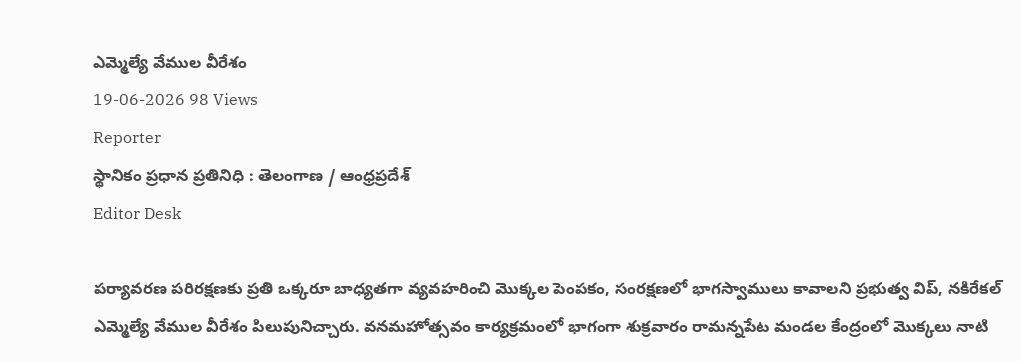ఎమ్మెల్యే వేముల వీరేశం
19-06-2026 98 Views
Reporter
స్థానికం ప్రధాన ప్రతినిధి : తెలంగాణ / ఆంధ్రప్రదేశ్
Editor Desk

పర్యావరణ పరిరక్షణకు ప్రతి ఒక్కరూ బాధ్యతగా వ్యవహరించి మొక్కల పెంపకం, సంరక్షణలో భాగస్వాములు కావాలని ప్రభుత్వ విప్‌, నకిరేకల్ ఎమ్మెల్యే వేముల వీరేశం పిలుపునిచ్చారు. వనమహోత్సవం కార్యక్రమంలో భాగంగా శుక్రవారం రామన్నపేట మండల కేంద్రంలో మొక్కలు నాటి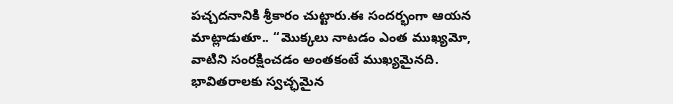పచ్చదనానికి శ్రీకారం చుట్టారు.ఈ సందర్భంగా ఆయన మాట్లాడుతూ.. ‘‘మొక్కలు నాటడం ఎంత ముఖ్యమో, వాటిని సంరక్షించడం అంతకంటే ముఖ్యమైనది. భావితరాలకు స్వచ్ఛమైన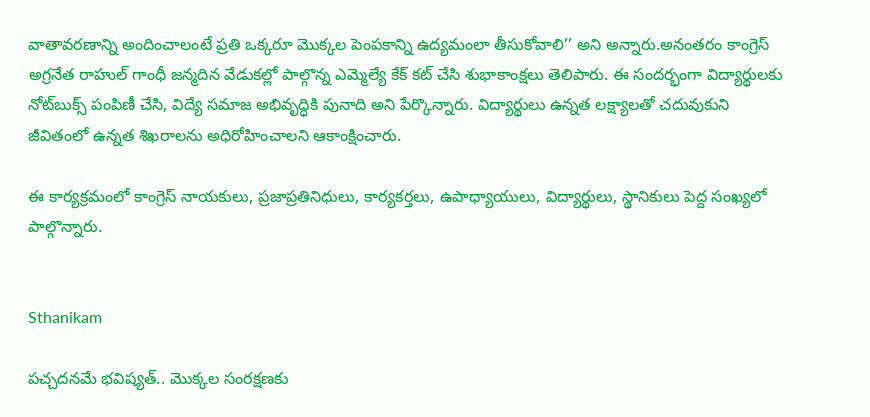వాతావరణాన్ని అందించాలంటే ప్రతి ఒక్కరూ మొక్కల పెంపకాన్ని ఉద్యమంలా తీసుకోవాలి’’ అని అన్నారు.అనంతరం కాంగ్రెస్ అగ్రనేత రాహుల్ గాంధీ జన్మదిన వేడుకల్లో పాల్గొన్న ఎమ్మెల్యే కేక్ కట్ చేసి శుభాకాంక్షలు తెలిపారు. ఈ సందర్భంగా విద్యార్థులకు నోట్‌బుక్స్ పంపిణీ చేసి, విద్యే సమాజ అభివృద్ధికి పునాది అని పేర్కొన్నారు. విద్యార్థులు ఉన్నత లక్ష్యాలతో చదువుకుని జీవితంలో ఉన్నత శిఖరాలను అధిరోహించాలని ఆకాంక్షించారు.

ఈ కార్యక్రమంలో కాంగ్రెస్ నాయకులు, ప్రజాప్రతినిధులు, కార్యకర్తలు, ఉపాధ్యాయులు, విద్యార్థులు, స్థానికులు పెద్ద సంఖ్యలో పాల్గొన్నారు.


Sthanikam

పచ్చదనమే భవిష్యత్‌.. మొక్కల సంరక్షణకు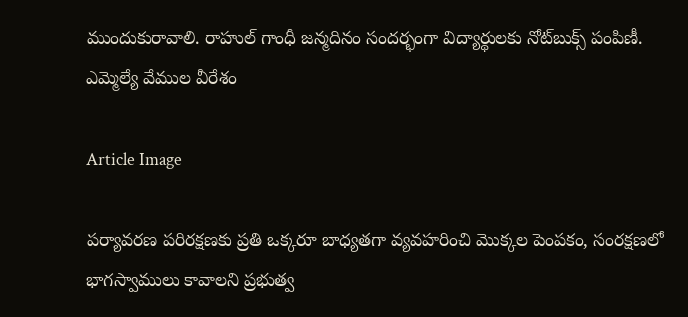ముందుకురావాలి. రాహుల్ గాంధీ జన్మదినం సందర్భంగా విద్యార్థులకు నోట్‌బుక్స్ పంపిణీ. ఎమ్మెల్యే వేముల వీరేశం

Article Image

పర్యావరణ పరిరక్షణకు ప్రతి ఒక్కరూ బాధ్యతగా వ్యవహరించి మొక్కల పెంపకం, సంరక్షణలో భాగస్వాములు కావాలని ప్రభుత్వ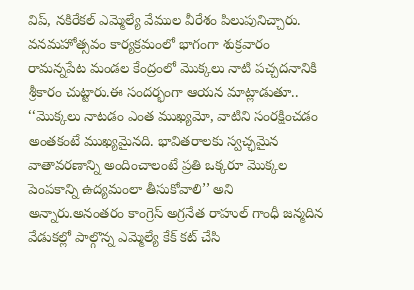విప్‌, నకిరేకల్ ఎమ్మెల్యే వేముల వీరేశం పిలుపునిచ్చారు. వనమహోత్సవం కార్యక్రమంలో భాగంగా శుక్రవారం రామన్నపేట మండల కేంద్రంలో మొక్కలు నాటి పచ్చదనానికి శ్రీకారం చుట్టారు.ఈ సందర్భంగా ఆయన మాట్లాడుతూ.. ‘‘మొక్కలు నాటడం ఎంత ముఖ్యమో, వాటిని సంరక్షించడం అంతకంటే ముఖ్యమైనది. భావితరాలకు స్వచ్ఛమైన వాతావరణాన్ని అందించాలంటే ప్రతి ఒక్కరూ మొక్కల పెంపకాన్ని ఉద్యమంలా తీసుకోవాలి’’ అని అన్నారు.అనంతరం కాంగ్రెస్ అగ్రనేత రాహుల్ గాంధీ జన్మదిన వేడుకల్లో పాల్గొన్న ఎమ్మెల్యే కేక్ కట్ చేసి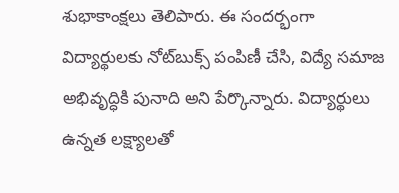శుభాకాంక్షలు తెలిపారు. ఈ సందర్భంగా విద్యార్థులకు నోట్‌బుక్స్ పంపిణీ చేసి, విద్యే సమాజ అభివృద్ధికి పునాది అని పేర్కొన్నారు. విద్యార్థులు ఉన్నత లక్ష్యాలతో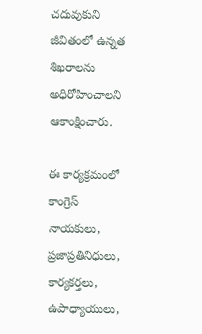చదువుకుని జీవితంలో ఉన్నత శిఖరాలను అధిరోహించాలని ఆకాంక్షించారు.

ఈ కార్యక్రమంలో కాంగ్రెస్ నాయకులు, ప్రజాప్రతినిధులు, కార్యకర్తలు, ఉపాధ్యాయులు,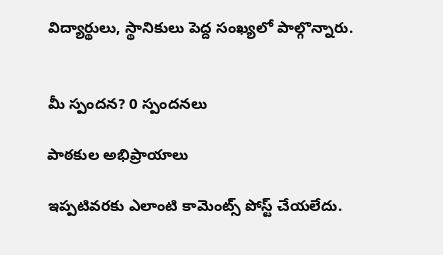విద్యార్థులు, స్థానికులు పెద్ద సంఖ్యలో పాల్గొన్నారు.


మీ స్పందన? 0 స్పందనలు

పాఠకుల అభిప్రాయాలు

ఇప్పటివరకు ఎలాంటి కామెంట్స్ పోస్ట్ చేయలేదు.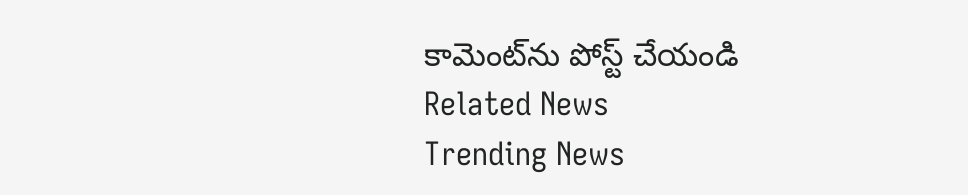కామెంట్‌ను పోస్ట్ చేయండి
Related News
Trending News